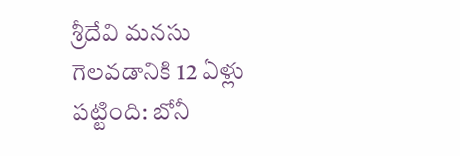శ్రీదేవి మనసు గెలవడానికి 12 ఏళ్లు పట్టింది: బోనీ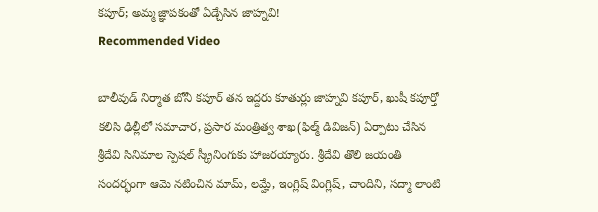కపూర్; అమ్మ జ్ఞాపకంతో ఏడ్చేసిన జాహ్నవి!
Recommended Video

బాలీవుడ్ నిర్మాత బోనీ కపూర్ తన ఇద్దరు కూతుర్లు జాహ్నవి కపూర్, ఖుషీ కపూర్తో కలిసి ఢిల్లీలో సమాచార, ప్రసార మంత్రిత్వ శాఖ(ఫిల్మ్ డివిజన్) ఏర్పాటు చేసిన శ్రీదేవి సినిమాల స్పెషల్ స్క్రీనింగుకు హాజరయ్యారు. శ్రీదేవి తొలి జయంతి సందర్భంగా ఆమె నటించిన మామ్, లమ్హే, ఇంగ్లిష్ వింగ్లిష్, చాందిని, సద్మా లాంటి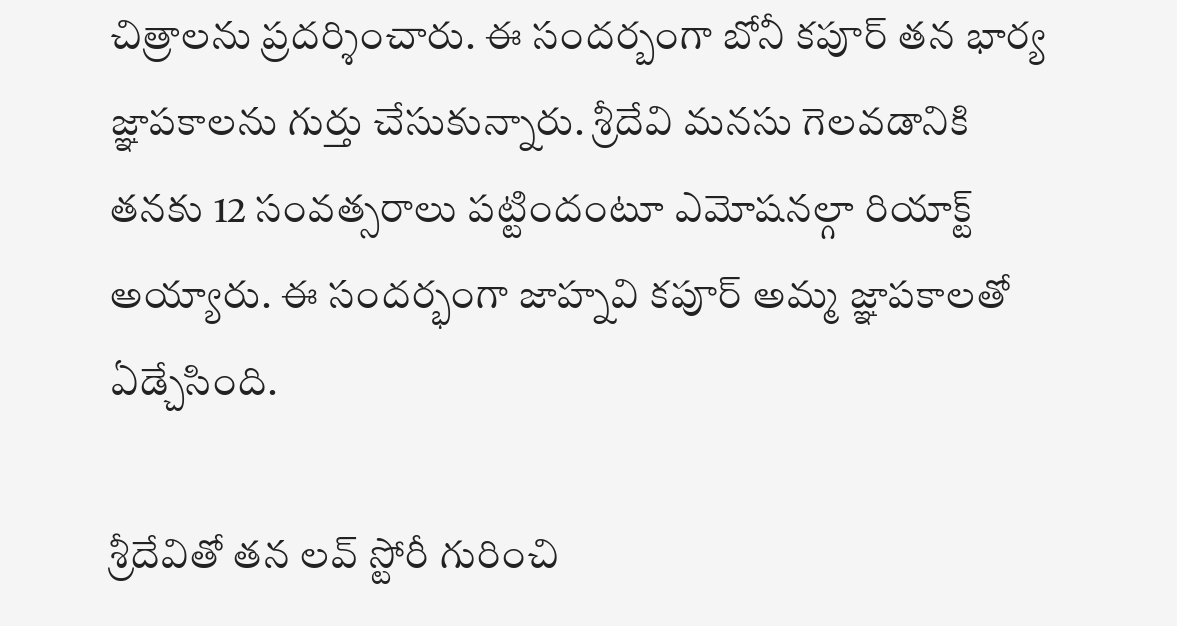చిత్రాలను ప్రదర్శించారు. ఈ సందర్బంగా బోనీ కపూర్ తన భార్య జ్ఞాపకాలను గుర్తు చేసుకున్నారు. శ్రీదేవి మనసు గెలవడానికి తనకు 12 సంవత్సరాలు పట్టిందంటూ ఎమోషనల్గా రియాక్ట్ అయ్యారు. ఈ సందర్భంగా జాహ్నవి కపూర్ అమ్మ జ్ఞాపకాలతో ఏడ్చేసింది.

శ్రీదేవితో తన లవ్ స్టోరీ గురించి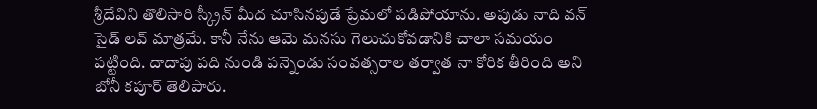శ్రీదేవిని తొలిసారి స్క్రీన్ మీద చూసినపుడే ప్రేమలో పడిపోయాను. అపుడు నాది వన్ సైడ్ లవ్ మాత్రమే. కానీ నేను ఆమె మనసు గెలుచుకోవడానికి చాలా సమయం పట్టింది. దాదాపు పది నుండి పన్నెండు సంవత్సరాల తర్వాత నా కోరిక తీరింది అని బోనీ కపూర్ తెలిపారు.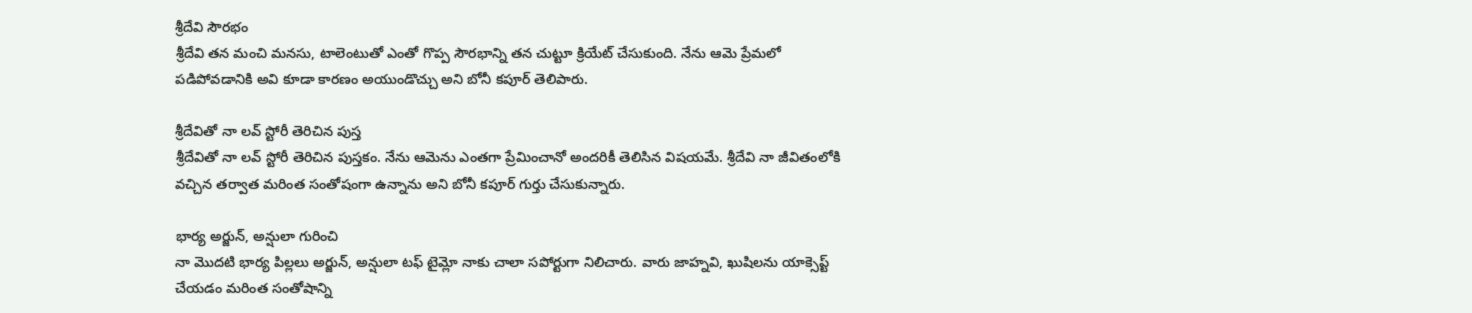శ్రీదేవి సౌరభం
శ్రీదేవి తన మంచి మనసు, టాలెంటుతో ఎంతో గొప్ప సౌరభాన్ని తన చుట్టూ క్రియేట్ చేసుకుంది. నేను ఆమె ప్రేమలో పడిపోవడానికి అవి కూడా కారణం అయుండొచ్చు అని బోనీ కపూర్ తెలిపారు.

శ్రీదేవితో నా లవ్ స్టోరీ తెరిచిన పుస్త
శ్రీదేవితో నా లవ్ స్టోరీ తెరిచిన పుస్తకం. నేను ఆమెను ఎంతగా ప్రేమించానో అందరికీ తెలిసిన విషయమే. శ్రీదేవి నా జీవితంలోకి వచ్చిన తర్వాత మరింత సంతోషంగా ఉన్నాను అని బోనీ కపూర్ గుర్తు చేసుకున్నారు.

భార్య అర్జున్, అన్షులా గురించి
నా మొదటి భార్య పిల్లలు అర్జున్, అన్షులా టఫ్ టైమ్లో నాకు చాలా సపోర్టుగా నిలిచారు. వారు జాహ్నవి, ఖుషిలను యాక్సెప్ట్ చేయడం మరింత సంతోషాన్ని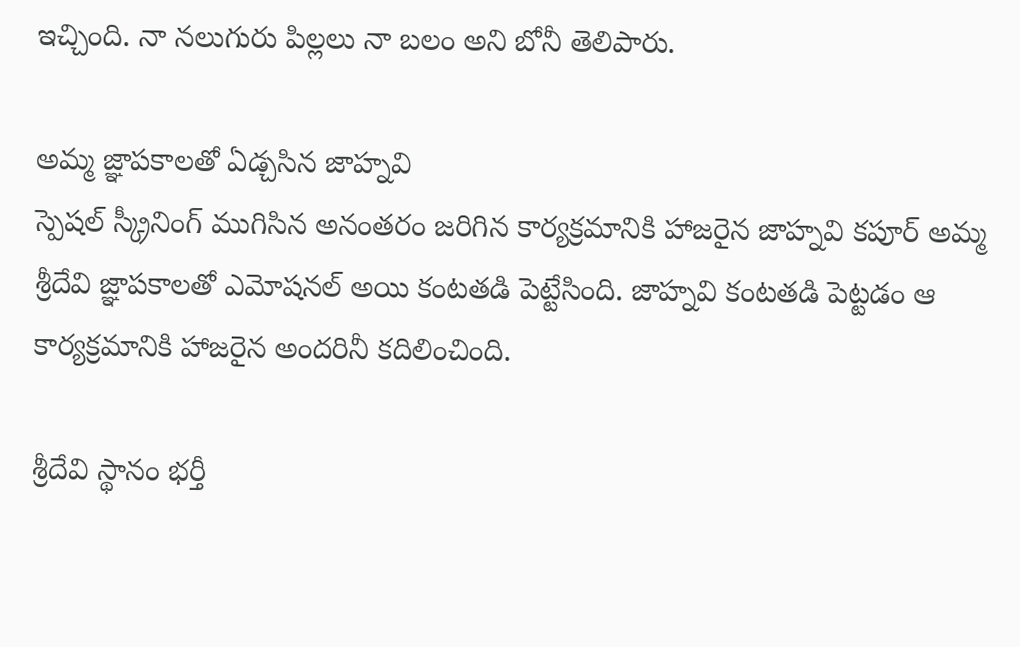ఇచ్చింది. నా నలుగురు పిల్లలు నా బలం అని బోనీ తెలిపారు.

అమ్మ జ్ఞాపకాలతో ఏడ్చసిన జాహ్నవి
స్పెషల్ స్క్రీనింగ్ ముగిసిన అనంతరం జరిగిన కార్యక్రమానికి హాజరైన జాహ్నవి కపూర్ అమ్మ శ్రీదేవి జ్ఞాపకాలతో ఎమోషనల్ అయి కంటతడి పెట్టేసింది. జాహ్నవి కంటతడి పెట్టడం ఆ కార్యక్రమానికి హాజరైన అందరినీ కదిలించింది.

శ్రీదేవి స్థానం భర్తీ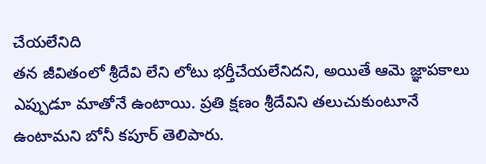చేయలేనిది
తన జీవితంలో శ్రీదేవి లేని లోటు భర్తీచేయలేనిదని, అయితే ఆమె జ్ఞాపకాలు ఎప్పుడూ మాతోనే ఉంటాయి. ప్రతి క్షణం శ్రీదేవిని తలుచుకుంటూనే ఉంటామని బోనీ కపూర్ తెలిపారు.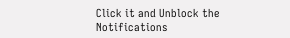Click it and Unblock the Notifications